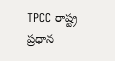TPCC రాష్ట్ర ప్రధాన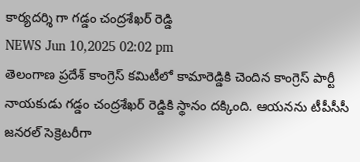కార్యదర్శి గా గడ్డం చంద్రశేఖర్ రెడ్డి
NEWS Jun 10,2025 02:02 pm
తెలంగాణ ప్రదేశ్ కాంగ్రెస్ కమిటీలో కామారెడ్డికి చెందిన కాంగ్రెస్ పార్టీ నాయకుడు గడ్డం చంద్రశేఖర్ రెడ్డికి స్థానం దక్కింది. ఆయనను టీపీసీసీ జనరల్ సెక్రెటరీగా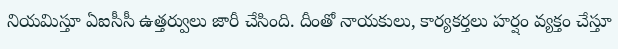నియమిస్తూ ఏఐసీసీ ఉత్తర్వులు జారీ చేసింది. దీంతో నాయకులు, కార్యకర్తలు హర్షం వ్యక్తం చేస్తూ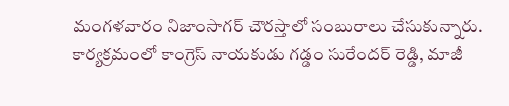మంగళవారం నిజాంసాగర్ చౌరస్తాలో సంబురాలు చేసుకున్నారు. కార్యక్రమంలో కాంగ్రెస్ నాయకుడు గడ్డం సురేందర్ రెడ్డి, మాజీ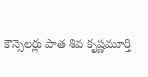కౌన్సెలర్లు పాత శివ కృష్ణమూర్తి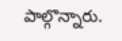పాల్గొన్నారు.